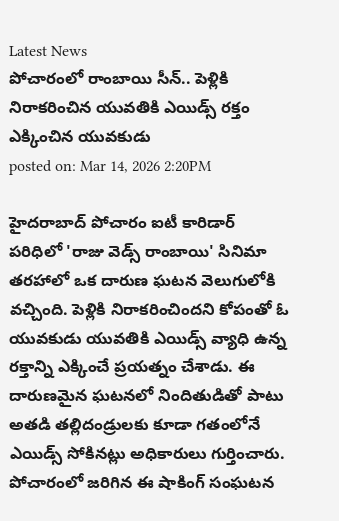Latest News
పోచారంలో రాంబాయి సీన్.. పెళ్లికి నిరాకరించిన యువతికి ఎయిడ్స్ రక్తం ఎక్కించిన యువకుడు
posted on: Mar 14, 2026 2:20PM

హైదరాబాద్ పోచారం ఐటీ కారిడార్ పరిధిలో 'రాజు వెడ్స్ రాంబాయి' సినిమా తరహాలో ఒక దారుణ ఘటన వెలుగులోకి వచ్చింది. పెళ్లికి నిరాకరించిందని కోపంతో ఓ యువకుడు యువతికి ఎయిడ్స్ వ్యాధి ఉన్న రక్తాన్ని ఎక్కించే ప్రయత్నం చేశాడు. ఈ దారుణమైన ఘటనలో నిందితుడితో పాటు అతడి తల్లిదండ్రులకు కూడా గతంలోనే ఎయిడ్స్ సోకినట్లు అధికారులు గుర్తించారు.
పోచారంలో జరిగిన ఈ షాకింగ్ సంఘటన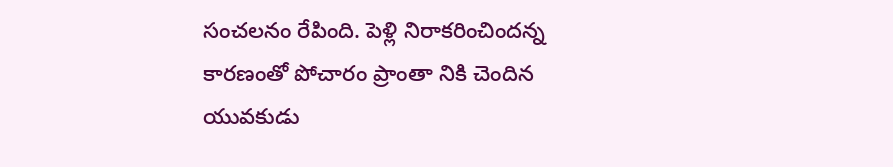సంచలనం రేపింది. పెళ్లి నిరాకరించిందన్న కారణంతో పోచారం ప్రాంతా నికి చెందిన యువకుడు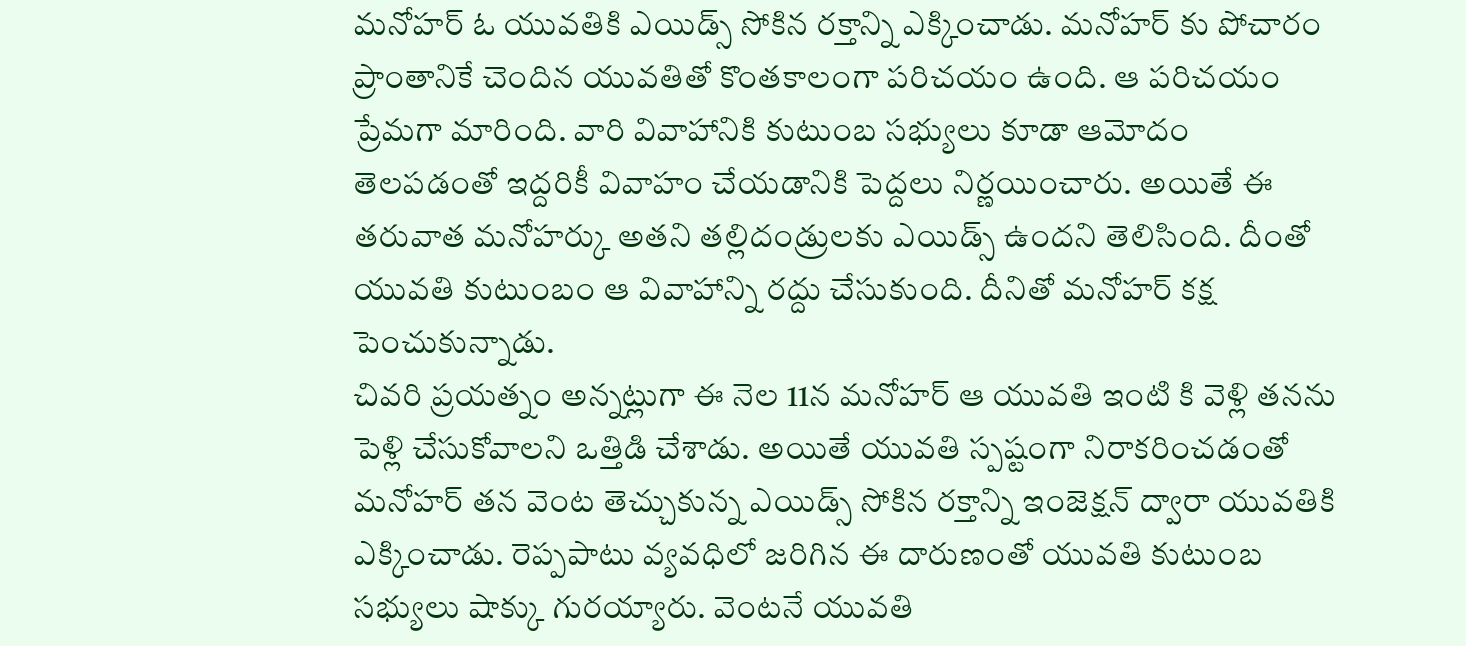మనోహర్ ఓ యువతికి ఎయిడ్స్ సోకిన రక్తాన్ని ఎక్కించాడు. మనోహర్ కు పోచారం ప్రాంతానికే చెందిన యువతితో కొంతకాలంగా పరిచయం ఉంది. ఆ పరిచయం ప్రేమగా మారింది. వారి వివాహానికి కుటుంబ సభ్యులు కూడా ఆమోదం తెలపడంతో ఇద్దరికీ వివాహం చేయడానికి పెద్దలు నిర్ణయించారు. అయితే ఈ తరువాత మనోహర్కు అతని తల్లిదండ్రులకు ఎయిడ్స్ ఉందని తెలిసింది. దీంతో యువతి కుటుంబం ఆ వివాహాన్ని రద్దు చేసుకుంది. దీనితో మనోహర్ కక్ష పెంచుకున్నాడు.
చివరి ప్రయత్నం అన్నట్లుగా ఈ నెల 11న మనోహర్ ఆ యువతి ఇంటి కి వెళ్లి తనను పెళ్లి చేసుకోవాలని ఒత్తిడి చేశాడు. అయితే యువతి స్పష్టంగా నిరాకరించడంతో మనోహర్ తన వెంట తెచ్చుకున్న ఎయిడ్స్ సోకిన రక్తాన్ని ఇంజెక్షన్ ద్వారా యువతికి ఎక్కించాడు. రెప్పపాటు వ్యవధిలో జరిగిన ఈ దారుణంతో యువతి కుటుంబ సభ్యులు షాక్కు గురయ్యారు. వెంటనే యువతి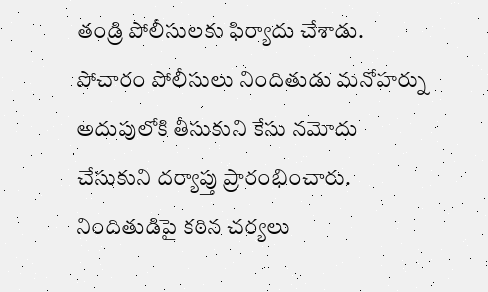తండ్రి పోలీసులకు ఫిర్యాదు చేశాడు. పోచారం పోలీసులు నిందితుడు మనోహర్ను అదుపులోకి తీసుకుని కేసు నమోదు చేసుకుని దర్యాప్తు ప్రారంభించారు. నిందితుడిపై కఠిన చర్యలు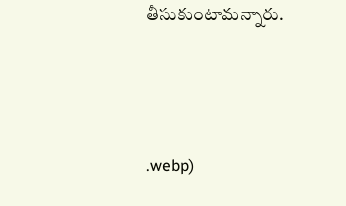తీసుకుంటామన్నారు.



.webp)